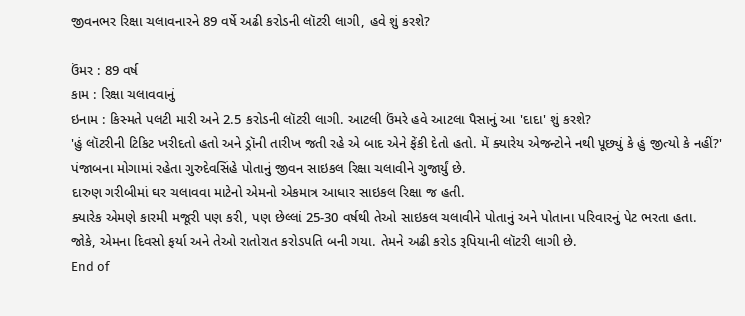જીવનભર રિક્ષા ચલાવનારને 89 વર્ષે અઢી કરોડની લૉટરી લાગી, હવે શું કરશે?

ઉંમર : 89 વર્ષ
કામ : રિક્ષા ચલાવવાનું
ઇનામ : કિસ્મતે પલટી મારી અને 2.5 કરોડની લૉટરી લાગી. આટલી ઉંમરે હવે આટલા પૈસાનું આ 'દાદા' શું કરશે?
'હું લૉટરીની ટિકિટ ખરીદતો હતો અને ડ્રૉની તારીખ જતી રહે એ બાદ એને ફેંકી દેતો હતો. મેં ક્યારેય એજન્ટોને નથી પૂછ્યું કે હું જીત્યો કે નહીં?'
પંજાબના મોગામાં રહેતા ગુરુદેવસિંહે પોતાનું જીવન સાઇકલ રિક્ષા ચલાવીને ગુજાર્યું છે.
દારુણ ગરીબીમાં ઘર ચલાવવા માટેનો એમનો એકમાત્ર આધાર સાઇકલ રિક્ષા જ હતી.
ક્યારેક એમણે કારમી મજૂરી પણ કરી, પણ છેલ્લાં 25-30 વર્ષથી તેઓ સાઇકલ ચલાવીને પોતાનું અને પોતાના પરિવારનું પેટ ભરતા હતા.
જોકે, એમના દિવસો ફર્યા અને તેઓ રાતોરાત કરોડપતિ બની ગયા. તેમને અઢી કરોડ રૂપિયાની લૉટરી લાગી છે.
End of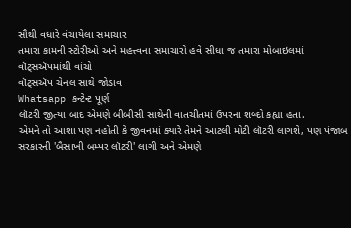સૌથી વધારે વંચાયેલા સમાચાર
તમારા કામની સ્ટોરીઓ અને મહત્ત્વના સમાચારો હવે સીધા જ તમારા મોબાઇલમાં વૉટ્સઍપમાંથી વાંચો
વૉટ્સઍપ ચેનલ સાથે જોડાવ
Whatsapp કન્ટેન્ટ પૂર્ણ
લૉટરી જીત્યા બાદ એમણે બીબીસી સાથેની વાતચીતમાં ઉપરના શબ્દો કહ્યા હતા.
એમને તો આશા પણ નહોતી કે જીવનમાં ક્યારે તેમને આટલી મોટી લૉટરી લાગશે, પણ પંજાબ સરકારની 'બૈસાખી બમ્પર લૉટરી' લાગી અને એમણે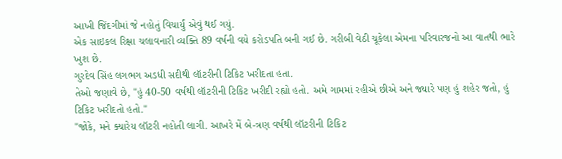આખી જિંદગીમાં જે નહોતું વિચાર્યું એવું થઈ ગયું.
એક સાઇકલ રિક્ષા ચલાવનારી વ્યક્તિ 89 વર્ષની વયે કરોડપતિ બની ગઈ છે. ગરીબી વેઠી ચૂકેલા એમના પરિવારજનો આ વાતથી ભારે ખુશ છે.
ગુરદેવ સિંહ લગભગ અડધી સદીથી લૉટરીની ટિકિટ ખરીદતા હતા.
તેઓ જણાવે છે, "હું 40-50 વર્ષથી લૉટરીની ટિકિટ ખરીદી રહ્યો હતો. અમે ગામમાં રહીએ છીએ અને જ્યારે પણ હું શહેર જતો, હું ટિકિટ ખરીદતો હતો."
"જોકે, મને ક્યારેય લૉટરી નહોતી લાગી. આખરે મેં બે-ત્રણ વર્ષથી લૉટરીની ટિકિટ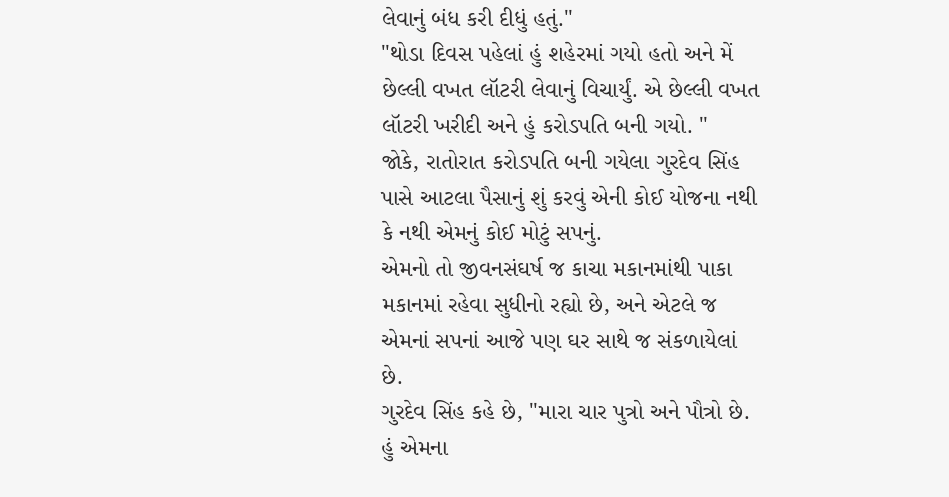લેવાનું બંધ કરી દીધું હતું."
"થોડા દિવસ પહેલાં હું શહેરમાં ગયો હતો અને મેં છેલ્લી વખત લૉટરી લેવાનું વિચાર્યું. એ છેલ્લી વખત લૉટરી ખરીદી અને હું કરોડપતિ બની ગયો. "
જોકે, રાતોરાત કરોડપતિ બની ગયેલા ગુરદેવ સિંહ પાસે આટલા પૈસાનું શું કરવું એની કોઈ યોજના નથી કે નથી એમનું કોઈ મોટું સપનું.
એમનો તો જીવનસંઘર્ષ જ કાચા મકાનમાંથી પાકા મકાનમાં રહેવા સુધીનો રહ્યો છે, અને એટલે જ એમનાં સપનાં આજે પણ ઘર સાથે જ સંકળાયેલાં છે.
ગુરદેવ સિંહ કહે છે, "મારા ચાર પુત્રો અને પૌત્રો છે. હું એમના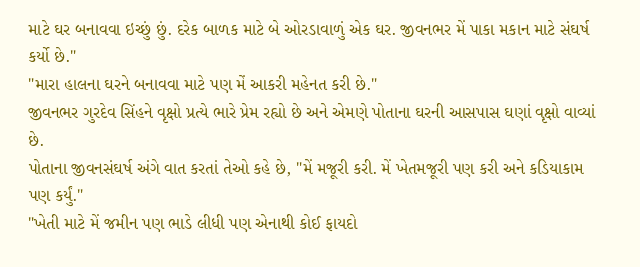માટે ઘર બનાવવા ઇચ્છું છું. દરેક બાળક માટે બે ઓરડાવાળું એક ઘર. જીવનભર મેં પાકા મકાન માટે સંઘર્ષ કર્યો છે."
"મારા હાલના ઘરને બનાવવા માટે પણ મેં આકરી મહેનત કરી છે."
જીવનભર ગુરદેવ સિંહને વૃક્ષો પ્રત્યે ભારે પ્રેમ રહ્યો છે અને એમણે પોતાના ઘરની આસપાસ ઘણાં વૃક્ષો વાવ્યાં છે.
પોતાના જીવનસંઘર્ષ અંગે વાત કરતાં તેઓ કહે છે, "મેં મજૂરી કરી. મેં ખેતમજૂરી પણ કરી અને કડિયાકામ પણ કર્યું."
"ખેતી માટે મેં જમીન પણ ભાડે લીધી પણ એનાથી કોઈ ફાયદો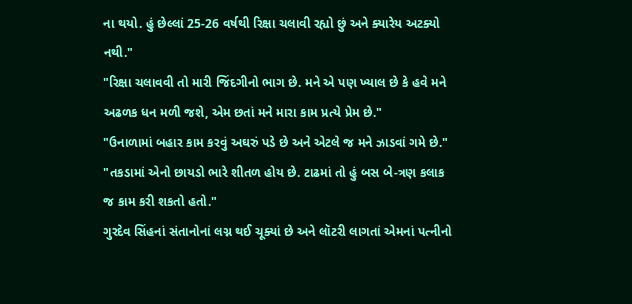ના થયો. હું છેલ્લાં 25-26 વર્ષથી રિક્ષા ચલાવી રહ્યો છું અને ક્યારેય અટક્યો નથી."
"રિક્ષા ચલાવવી તો મારી જિંદગીનો ભાગ છે. મને એ પણ ખ્યાલ છે કે હવે મને અઢળક ધન મળી જશે, એમ છતાં મને મારા કામ પ્રત્યે પ્રેમ છે."
"ઉનાળામાં બહાર કામ કરવું અઘરું પડે છે અને એટલે જ મને ઝાડવાં ગમે છે."
"તકડામાં એનો છાયડો ભારે શીતળ હોય છે. ટાઢમાં તો હું બસ બે-ત્રણ કલાક જ કામ કરી શકતો હતો."
ગુરદેવ સિંહનાં સંતાનોનાં લગ્ન થઈ ચૂક્યાં છે અને લૉટરી લાગતાં એમનાં પત્નીનો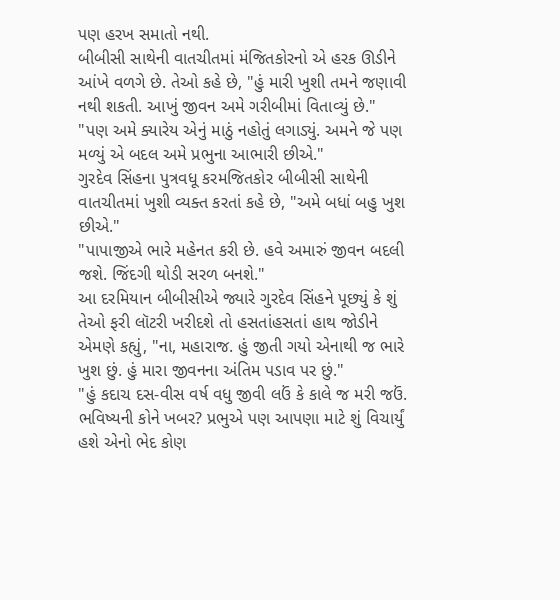પણ હરખ સમાતો નથી.
બીબીસી સાથેની વાતચીતમાં મંજિતકોરનો એ હરક ઊડીને આંખે વળગે છે. તેઓ કહે છે, "હું મારી ખુશી તમને જણાવી નથી શકતી. આખું જીવન અમે ગરીબીમાં વિતાવ્યું છે."
"પણ અમે ક્યારેય એનું માઠું નહોતું લગાડ્યું. અમને જે પણ મળ્યું એ બદલ અમે પ્રભુના આભારી છીએ."
ગુરદેવ સિંહના પુત્રવધૂ કરમજિતકોર બીબીસી સાથેની વાતચીતમાં ખુશી વ્યક્ત કરતાં કહે છે, "અમે બધાં બહુ ખુશ છીએ."
"પાપાજીએ ભારે મહેનત કરી છે. હવે અમારું જીવન બદલી જશે. જિંદગી થોડી સરળ બનશે."
આ દરમિયાન બીબીસીએ જ્યારે ગુરદેવ સિંહને પૂછ્યું કે શું તેઓ ફરી લૉટરી ખરીદશે તો હસતાંહસતાં હાથ જોડીને એમણે કહ્યું, "ના, મહારાજ. હું જીતી ગયો એનાથી જ ભારે ખુશ છું. હું મારા જીવનના અંતિમ પડાવ પર છું."
"હું કદાચ દસ-વીસ વર્ષ વધુ જીવી લઉં કે કાલે જ મરી જઉં. ભવિષ્યની કોને ખબર? પ્રભુએ પણ આપણા માટે શું વિચાર્યું હશે એનો ભેદ કોણ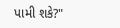પામી શકે?"